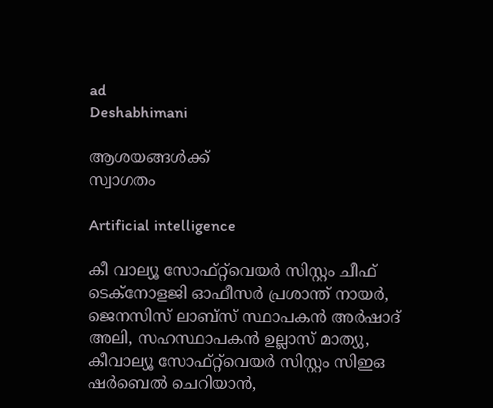ad
Deshabhimani

ആശയങ്ങൾക്ക്‌
സ്വാഗതം

Artificial intelligence

കീ വാല്യൂ സോഫ്റ്റ്‌വെയർ സിസ്റ്റം ചീഫ് ടെക്നോളജി ഓഫീസർ പ്രശാന്ത് നായർ, ജെനസിസ് ലാബ്സ് സ്ഥാപകൻ അർഷാദ് അലി, സഹസ്ഥാപകൻ ഉല്ലാസ് മാത്യു, കീവാല്യൂ സോഫ്റ്റ്‌വെയർ സിസ്റ്റം സിഇഒ ഷർബെൽ ചെറിയാൻ,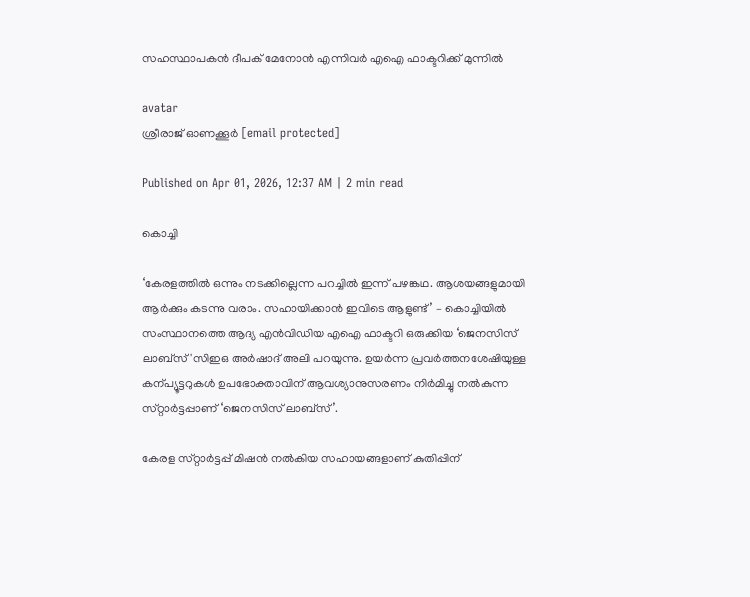സഹസ്ഥാപകൻ ദീപക് മേനോൻ എന്നിവർ എഐ ഫാക്ടറിക്ക് മുന്നിൽ

avatar
ശ്രീരാജ്‌ ഓണക്കൂർ [email protected]

Published on Apr 01, 2026, 12:37 AM | 2 min read

കൊച്ചി

‘കേരളത്തിൽ ഒന്നും നടക്കില്ലെന്ന പറച്ചിൽ ഇന്ന്‌ പഴങ്കഥ. ആശയങ്ങളുമായി ആർക്കും കടന്നു വരാം. സഹായിക്കാൻ ഇവിടെ ആളുണ്ട്‌’ – കൊച്ചിയിൽ സംസ്ഥാനത്തെ ആദ്യ എൻവിഡിയ എഐ ഫാക്ടറി ഒരുക്കിയ ‘ജെനസിസ്‌ ലാബ്സ്'സിഇഒ അർഷാദ് അലി പറയുന്നു. ഉയർന്ന പ്രവർത്തനശേഷിയുള്ള കന്പ്യൂട്ടറുകൾ ഉപഭോക്താവിന്‌ ആവശ്യാനുസരണം നിർമിച്ചു നൽകുന്ന സ്‌റ്റാർട്ടപ്പാണ്‌ ‘ജെനസിസ്‌ ലാബ്‌സ്‌’.

കേരള സ്‌റ്റാർട്ടപ്പ്‌ മിഷൻ നൽകിയ സഹായങ്ങളാണ്‌ കുതിപ്പിന്‌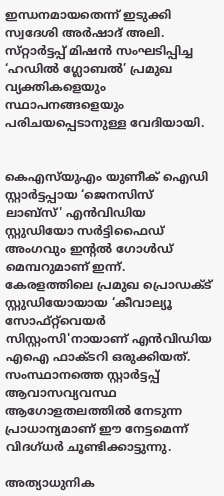ഇന്ധനമായതെന്ന്‌ ഇടുക്കി സ്വദേശി അർഷാദ് അലി. സ്‌റ്റാർട്ടപ്പ്‌ മിഷൻ സംഘടിപ്പിച്ച ‘ഹഡിൽ ഗ്ലോബൽ’ പ്രമുഖ വ്യക്തികളെയും സ്ഥാപനങ്ങളെയും പരിചയപ്പെടാനുള്ള വേദിയായി.


കെഎസ്‌യുഎം യുണീക് ഐഡി സ്റ്റാര്‍ട്ടപ്പായ ‘ജെനസിസ്‌ ലാബ്സ്' എൻവിഡിയ സ്റ്റുഡിയോ സർട്ടിഫൈഡ് അംഗവും ഇന്റൽ ഗോൾഡ് മെമ്പറുമാണ് ഇന്ന്‌. കേരളത്തിലെ പ്രമുഖ പ്രൊഡക്ട്‌ സ്റ്റുഡിയോയായ ‘കീവാല്യൂ സോഫ്റ്റ്‌വെയർ സിസ്റ്റംസി'നായാണ് എൻവിഡിയ എഐ ഫാക്ടറി ഒരുക്കിയത്. സംസ്ഥാനത്തെ സ്റ്റാർട്ടപ്പ് ആവാസവ്യവസ്ഥ ആഗോളതലത്തില്‍ നേടുന്ന പ്രാധാന്യമാണ് ഈ നേട്ടമെന്ന്‌ വിദഗ്‌ധർ ചൂണ്ടിക്കാട്ടുന്നു.

അത്യാധുനിക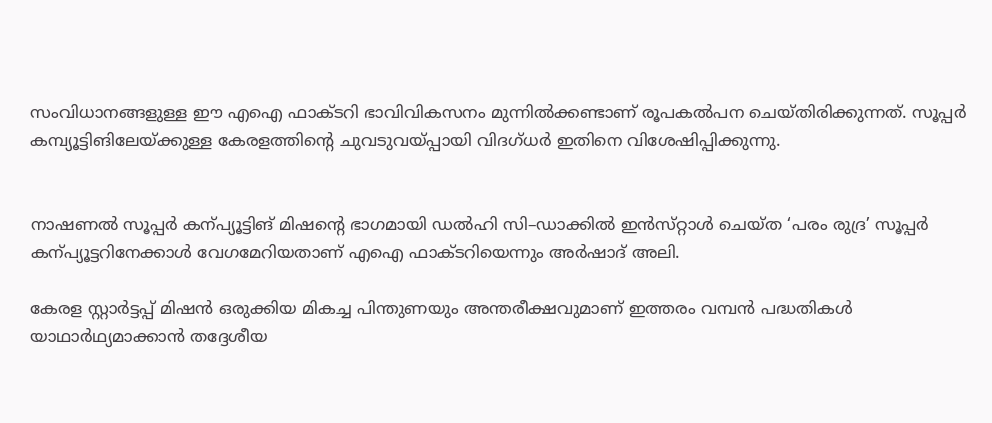സംവിധാനങ്ങളുള്ള ഇ‍ൗ എഐ ഫാക്ടറി ഭാവിവികസനം മുന്നില്‍ക്കണ്ടാണ് രൂപകൽപന ചെയ്തിരിക്കുന്നത്. സൂപ്പർ കമ്പ്യൂട്ടിങിലേയ്‌ക്കുള്ള കേരളത്തിന്റെ ചുവടുവയ്‌പ്പായി വിദഗ്‌ധർ ഇതിനെ വിശേഷിപ്പിക്കുന്നു.


നാഷണൽ സൂപ്പർ കന്പ്യൂട്ടിങ്‌ മിഷന്റെ ഭാഗമായി ഡൽഹി സി–ഡാക്കിൽ ഇൻസ്‌റ്റാൾ ചെയ്‌ത ‘പരം രുദ്ര’ സൂപ്പർ കന്പ്യൂട്ടറിനേക്കാൾ വേഗമേറിയതാണ്‌ എഐ ഫാക്ടറിയെന്നും അർഷാദ്‌ അലി.

കേരള സ്റ്റാർട്ടപ്പ് മിഷൻ ഒരുക്കിയ മികച്ച പിന്തുണയും അന്തരീക്ഷവുമാണ് ഇത്തരം വമ്പൻ പദ്ധതികൾ യാഥാർഥ്യമാക്കാൻ തദ്ദേശീയ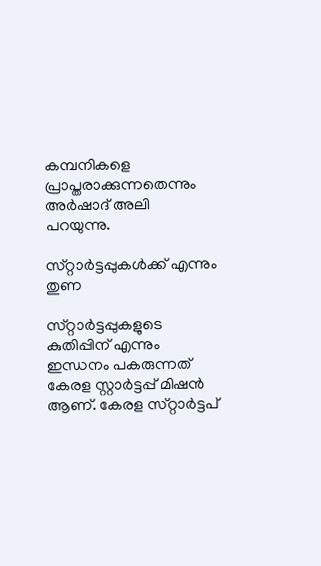കമ്പനികളെ പ്രാപ്തരാക്കുന്നതെന്നും അർഷാദ്‌ അലി പറയുന്നു.

സ്‌റ്റാർട്ടപ്പുകൾക്ക്‌ എന്നും തുണ

സ്‌റ്റാർട്ടപ്പുകളുടെ കുതിപ്പിന്‌ എന്നും ഇന്ധനം പകരുന്നത്‌ കേരള സ്റ്റാർട്ടപ്പ്‌ മിഷൻ ആണ്‌. കേരള സ്‌റ്റാർട്ടപ്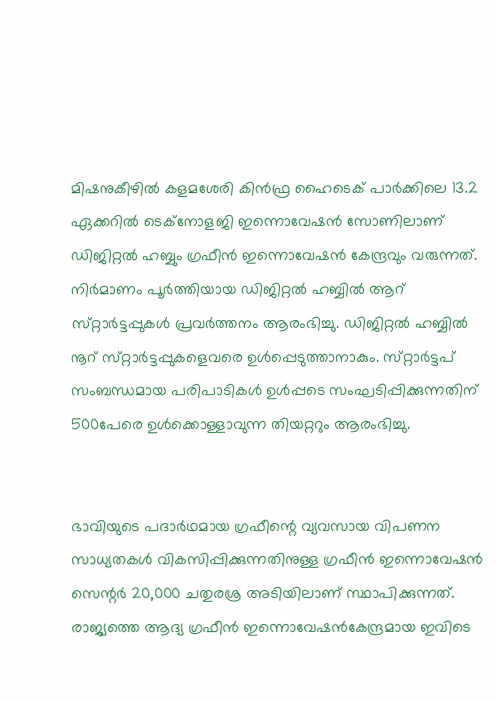മിഷനുകീഴിൽ കളമശേരി കിൻഫ്ര ഹൈടെക്‌ പാർക്കിലെ 13.2 ഏക്കറിൽ ടെക്‌നോളജി ഇന്നൊവേഷൻ സോണിലാണ്‌ ഡിജിറ്റൽ ഹബ്ബും ഗ്രഫീൻ ഇന്നൊവേഷൻ കേന്ദ്രവും വരുന്നത്‌. നിര്‍മാണം പൂർത്തിയായ ഡിജിറ്റൽ ഹബ്ബിൽ ആറ്‌ സ്‌റ്റാർട്ടപ്പുകൾ പ്രവർത്തനം ആരംഭിച്ചു. ഡിജിറ്റൽ ഹബ്ബിൽ നൂറ്‌ സ്‌റ്റാർട്ടപ്പുകളെവരെ ഉൾപ്പെടുത്താനാകും. സ്‌റ്റാർട്ടപ് സംബന്ധമായ പരിപാടികൾ ഉൾപ്പടെ സംഘടിപ്പിക്കുന്നതിന്‌ 500പേരെ ഉള്‍ക്കൊള്ളാവുന്ന തിയറ്ററും ആരംഭിച്ചു.


ഭാവിയുടെ പദാർഥമായ ഗ്രഫീന്റെ വ്യവസായ വിപണന സാധ്യതകൾ വികസിപ്പിക്കുന്നതിനുള്ള ഗ്രഫീൻ ഇന്നൊവേഷൻ സെന്റർ 20,000 ചതുരശ്ര അടിയിലാണ്‌ സ്ഥാപിക്കുന്നത്‌. രാജ്യത്തെ ആദ്യ ഗ്രഫീൻ ഇന്നൊവേഷൻകേന്ദ്രമായ ഇവിടെ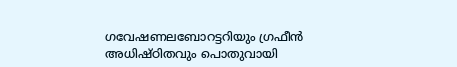ഗവേഷണലബോറട്ടറിയും ഗ്രഫീൻ അധിഷ്‌ഠിതവും പൊതുവായി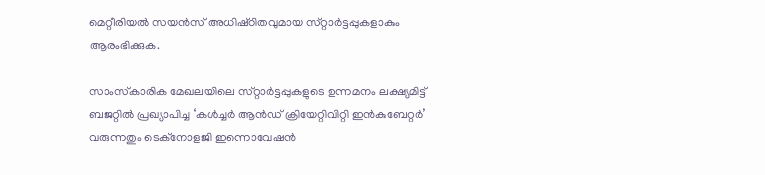മെറ്റീരിയൽ സയൻസ്‌ അധിഷ്‌ഠിതവുമായ സ്‌റ്റാർട്ടപ്പുകളാകും ആരംഭിക്കുക.

സാംസ്‌കാരിക മേഖലയിലെ സ്‌റ്റാർട്ടപ്പുകളുടെ ഉന്നമനം ലക്ഷ്യമിട്ട്‌ ബജറ്റിൽ പ്രഖ്യാപിച്ച ‘കൾച്ചർ ആൻഡ്‌ ക്രിയേറ്റിവിറ്റി ഇൻകുബേറ്റർ’ വരുന്നതും ടെക്നോളജി ഇന്നൊവേഷൻ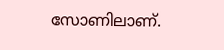സോണിലാണ്‌.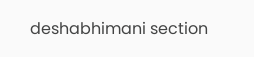deshabhimani section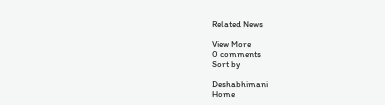Related News

View More
0 comments
Sort by

Deshabhimani
Home